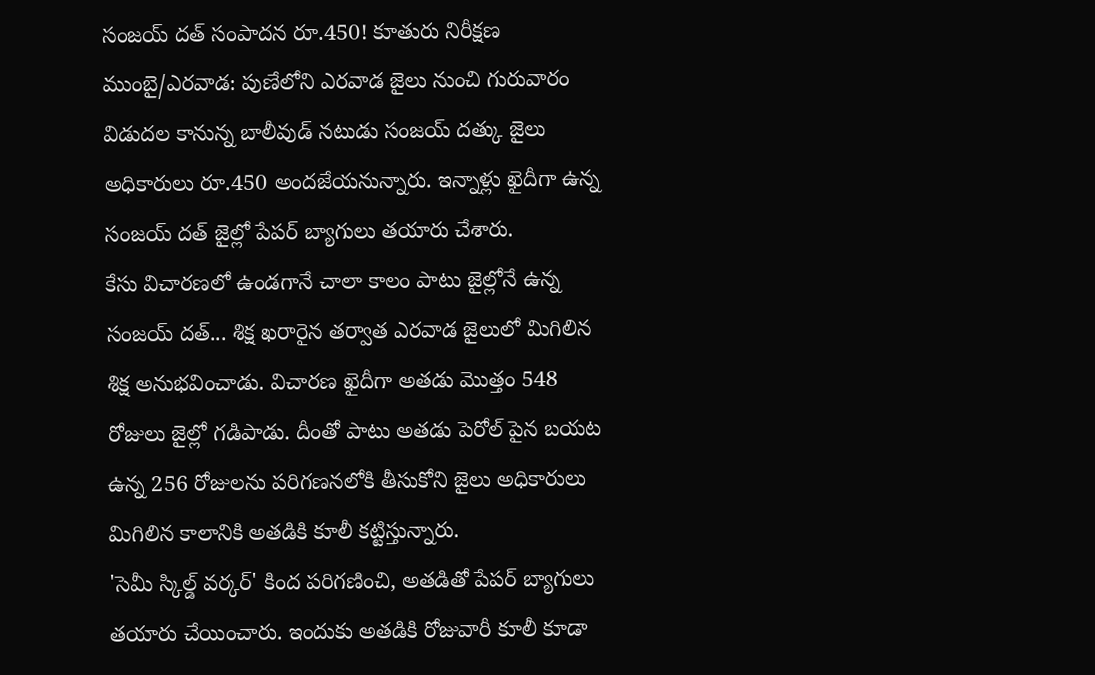సంజయ్ దత్ సంపాదన రూ.450! కూతురు నిరీక్షణ
ముంబై/ఎరవాడ: పుణేలోని ఎరవాడ జైలు నుంచి గురువారం విడుదల కానున్న బాలీవుడ్ నటుడు సంజయ్ దత్కు జైలు అధికారులు రూ.450 అందజేయనున్నారు. ఇన్నాళ్లు ఖైదీగా ఉన్న సంజయ్ దత్ జైల్లో పేపర్ బ్యాగులు తయారు చేశారు.
కేసు విచారణలో ఉండగానే చాలా కాలం పాటు జైల్లోనే ఉన్న సంజయ్ దత్... శిక్ష ఖరారైన తర్వాత ఎరవాడ జైలులో మిగిలిన శిక్ష అనుభవించాడు. విచారణ ఖైదీగా అతడు మొత్తం 548 రోజులు జైల్లో గడిపాడు. దీంతో పాటు అతడు పెరోల్ పైన బయట ఉన్న 256 రోజులను పరిగణనలోకి తీసుకోని జైలు అధికారులు మిగిలిన కాలానికి అతడికి కూలీ కట్టిస్తున్నారు.
'సెమీ స్కిల్డ్ వర్కర్' కింద పరిగణించి, అతడితో పేపర్ బ్యాగులు తయారు చేయించారు. ఇందుకు అతడికి రోజువారీ కూలీ కూడా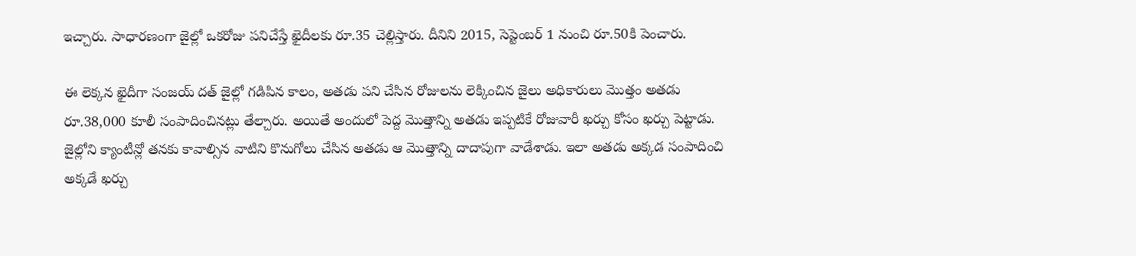ఇచ్చారు. సాధారణంగా జైల్లో ఒకరోజు పనిచేస్తే ఖైదీలకు రూ.35 చెల్లిస్తారు. దీనిని 2015, సెప్టెంబర్ 1 నుంచి రూ.50కి పెంచారు.

ఈ లెక్కన ఖైదీగా సంజయ్ దత్ జైల్లో గడిపిన కాలం, అతడు పని చేసిన రోజులను లెక్కించిన జైలు అధికారులు మొత్తం అతడు రూ.38,000 కూలీ సంపాదించినట్లు తేల్చారు. అయితే అందులో పెద్ద మొత్తాన్ని అతడు ఇప్పటికే రోజువారీ ఖర్చు కోసం ఖర్చు పెట్టాడు.
జైల్లోని క్యాంటీన్లో తనకు కావాల్సిన వాటిని కొనుగోలు చేసిన అతడు ఆ మొత్తాన్ని దాదాపుగా వాడేశాడు. ఇలా అతడు అక్కడ సంపాదించి అక్కడే ఖర్చు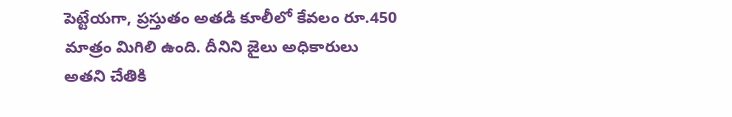పెట్టేయగా, ప్రస్తుతం అతడి కూలీలో కేవలం రూ.450 మాత్రం మిగిలి ఉంది. దీనిని జైలు అధికారులు అతని చేతికి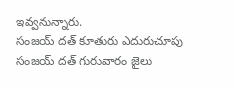ఇవ్వనున్నారు.
సంజయ్ దత్ కూతురు ఎదురుచూపు
సంజయ్ దత్ గురువారం జైలు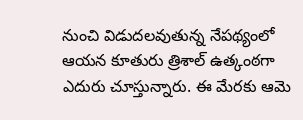నుంచి విడుదలవుతున్న నేపథ్యంలో ఆయన కూతురు త్రిశాల్ ఉత్కంఠగా ఎదురు చూస్తున్నారు. ఈ మేరకు ఆమె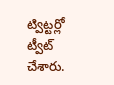ట్విట్టర్లో ట్వీట్ చేశారు.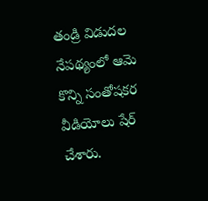తండ్రి విడుదల నేపథ్యంలో ఆమె కొన్ని సంతోషకర వీడియోలు షేర్ చేశారు.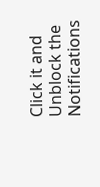Click it and Unblock the Notifications